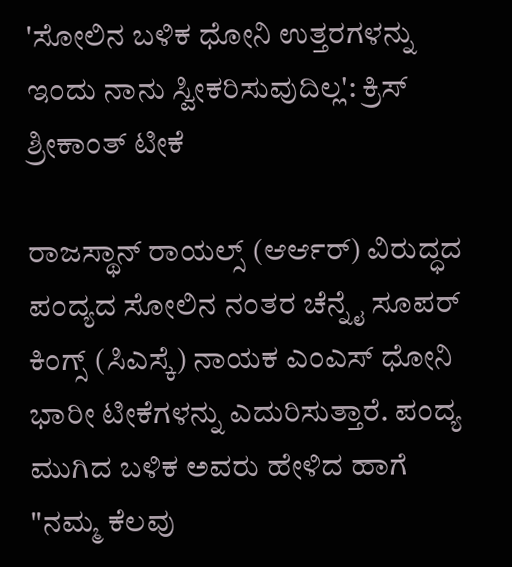'ಸೋಲಿನ ಬಳಿಕ ಧೋನಿ ಉತ್ತರಗಳನ್ನು ಇಂದು ನಾನು ಸ್ವೀಕರಿಸುವುದಿಲ್ಲ': ಕ್ರಿಸ್ ಶ್ರೀಕಾಂತ್ ಟೀಕೆ

ರಾಜಸ್ಥಾನ್ ರಾಯಲ್ಸ್ (ಆರ್ಆರ್) ವಿರುದ್ಧದ ಪಂದ್ಯದ ಸೋಲಿನ ನಂತರ ಚೆನ್ನೈ ಸೂಪರ್ ಕಿಂಗ್ಸ್ (ಸಿಎಸ್ಕೆ) ನಾಯಕ ಎಂಎಸ್ ಧೋನಿ ಭಾರೀ ಟೀಕೆಗಳನ್ನು ಎದುರಿಸುತ್ತಾರೆ. ಪಂದ್ಯ ಮುಗಿದ ಬಳಿಕ ಅವರು ಹೇಳಿದ ಹಾಗೆ "ನಮ್ಮ ಕೆಲವು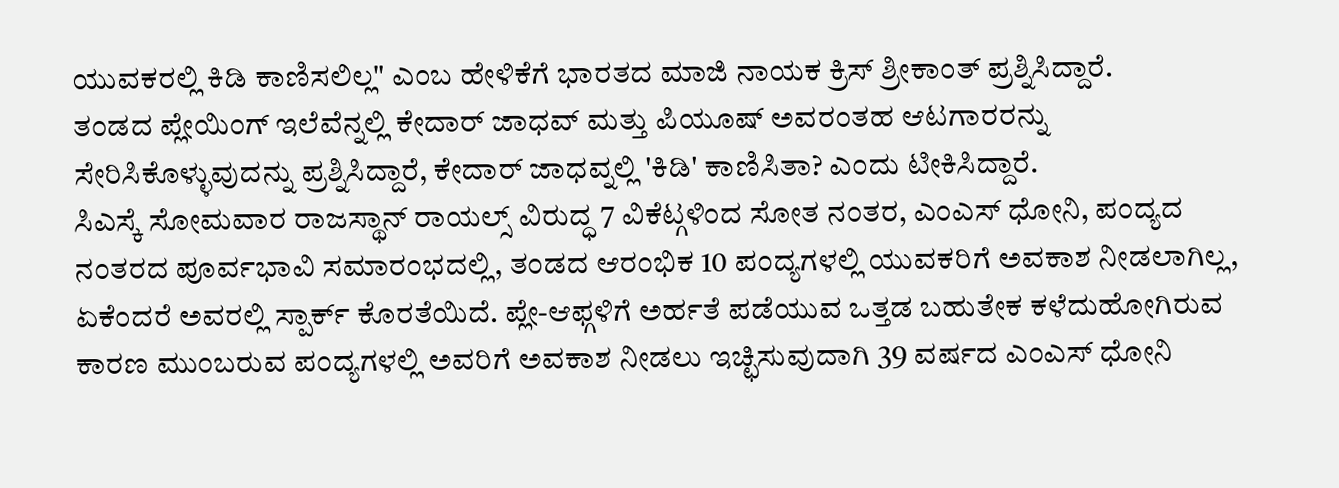ಯುವಕರಲ್ಲಿ ಕಿಡಿ ಕಾಣಿಸಲಿಲ್ಲ" ಎಂಬ ಹೇಳಿಕೆಗೆ ಭಾರತದ ಮಾಜಿ ನಾಯಕ ಕ್ರಿಸ್ ಶ್ರೀಕಾಂತ್ ಪ್ರಶ್ನಿಸಿದ್ದಾರೆ.
ತಂಡದ ಪ್ಲೇಯಿಂಗ್ ಇಲೆವೆನ್ನಲ್ಲಿ ಕೇದಾರ್ ಜಾಧವ್ ಮತ್ತು ಪಿಯೂಷ್ ಅವರಂತಹ ಆಟಗಾರರನ್ನು ಸೇರಿಸಿಕೊಳ್ಳುವುದನ್ನು ಪ್ರಶ್ನಿಸಿದ್ದಾರೆ, ಕೇದಾರ್ ಜಾಧವ್ನಲ್ಲಿ 'ಕಿಡಿ' ಕಾಣಿಸಿತಾ? ಎಂದು ಟೀಕಿಸಿದ್ದಾರೆ.
ಸಿಎಸ್ಕೆ ಸೋಮವಾರ ರಾಜಸ್ಥಾನ್ ರಾಯಲ್ಸ್ ವಿರುದ್ಧ 7 ವಿಕೆಟ್ಗಳಿಂದ ಸೋತ ನಂತರ, ಎಂಎಸ್ ಧೋನಿ, ಪಂದ್ಯದ ನಂತರದ ಪೂರ್ವಭಾವಿ ಸಮಾರಂಭದಲ್ಲಿ, ತಂಡದ ಆರಂಭಿಕ 10 ಪಂದ್ಯಗಳಲ್ಲಿ ಯುವಕರಿಗೆ ಅವಕಾಶ ನೀಡಲಾಗಿಲ್ಲ, ಏಕೆಂದರೆ ಅವರಲ್ಲಿ ಸ್ಪಾರ್ಕ್ ಕೊರತೆಯಿದೆ. ಪ್ಲೇ-ಆಫ್ಗಳಿಗೆ ಅರ್ಹತೆ ಪಡೆಯುವ ಒತ್ತಡ ಬಹುತೇಕ ಕಳೆದುಹೋಗಿರುವ ಕಾರಣ ಮುಂಬರುವ ಪಂದ್ಯಗಳಲ್ಲಿ ಅವರಿಗೆ ಅವಕಾಶ ನೀಡಲು ಇಚ್ಛಿಸುವುದಾಗಿ 39 ವರ್ಷದ ಎಂಎಸ್ ಧೋನಿ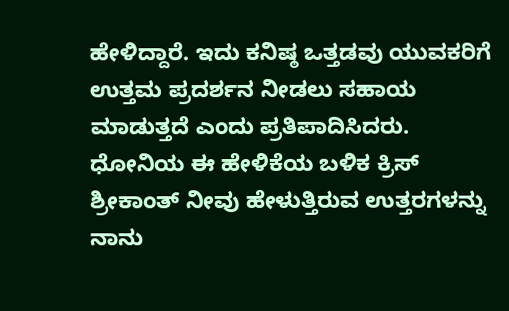ಹೇಳಿದ್ದಾರೆ. ಇದು ಕನಿಷ್ಠ ಒತ್ತಡವು ಯುವಕರಿಗೆ ಉತ್ತಮ ಪ್ರದರ್ಶನ ನೀಡಲು ಸಹಾಯ ಮಾಡುತ್ತದೆ ಎಂದು ಪ್ರತಿಪಾದಿಸಿದರು.
ಧೋನಿಯ ಈ ಹೇಳಿಕೆಯ ಬಳಿಕ ಕ್ರಿಸ್ ಶ್ರೀಕಾಂತ್ ನೀವು ಹೇಳುತ್ತಿರುವ ಉತ್ತರಗಳನ್ನು ನಾನು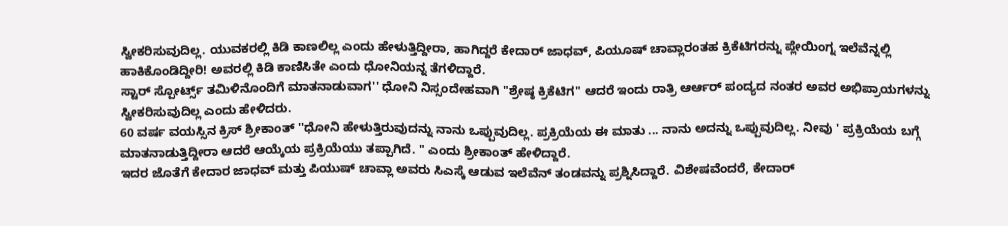ಸ್ವೀಕರಿಸುವುದಿಲ್ಲ. ಯುವಕರಲ್ಲಿ ಕಿಡಿ ಕಾಣಲಿಲ್ಲ ಎಂದು ಹೇಳುತ್ತಿದ್ದೀರಾ, ಹಾಗಿದ್ದರೆ ಕೇದಾರ್ ಜಾಧವ್, ಪಿಯೂಷ್ ಚಾವ್ಲಾರಂತಹ ಕ್ರಿಕೆಟಿಗರನ್ನು ಪ್ಲೇಯಿಂಗ್ನ ಇಲೆವೆನ್ನಲ್ಲಿ ಹಾಕಿಕೊಂಡಿದ್ದೀರಿ! ಅವರಲ್ಲಿ ಕಿಡಿ ಕಾಣಿಸಿತೇ ಎಂದು ಧೋನಿಯನ್ನ ತೆಗಳಿದ್ದಾರೆ.
ಸ್ಟಾರ್ ಸ್ಪೋರ್ಟ್ಸ್ ತಮಿಳಿನೊಂದಿಗೆ ಮಾತನಾಡುವಾಗ'' ಧೋನಿ ನಿಸ್ಸಂದೇಹವಾಗಿ "ಶ್ರೇಷ್ಠ ಕ್ರಿಕೆಟಿಗ" ಆದರೆ ಇಂದು ರಾತ್ರಿ ಆರ್ಆರ್ ಪಂದ್ಯದ ನಂತರ ಅವರ ಅಭಿಪ್ರಾಯಗಳನ್ನು ಸ್ವೀಕರಿಸುವುದಿಲ್ಲ ಎಂದು ಹೇಳಿದರು.
60 ವರ್ಷ ವಯಸ್ಸಿನ ಕ್ರಿಸ್ ಶ್ರೀಕಾಂತ್ ''ಧೋನಿ ಹೇಳುತ್ತಿರುವುದನ್ನು ನಾನು ಒಪ್ಪುವುದಿಲ್ಲ. ಪ್ರಕ್ರಿಯೆಯ ಈ ಮಾತು ... ನಾನು ಅದನ್ನು ಒಪ್ಪುವುದಿಲ್ಲ. ನೀವು ' ಪ್ರಕ್ರಿಯೆಯ ಬಗ್ಗೆ ಮಾತನಾಡುತ್ತಿದ್ದೀರಾ ಆದರೆ ಆಯ್ಕೆಯ ಪ್ರಕ್ರಿಯೆಯು ತಪ್ಪಾಗಿದೆ. " ಎಂದು ಶ್ರೀಕಾಂತ್ ಹೇಳಿದ್ದಾರೆ.
ಇದರ ಜೊತೆಗೆ ಕೇದಾರ ಜಾಧವ್ ಮತ್ತು ಪಿಯುಷ್ ಚಾವ್ಲಾ ಅವರು ಸಿಎಸ್ಕೆ ಆಡುವ ಇಲೆವೆನ್ ತಂಡವನ್ನು ಪ್ರಶ್ನಿಸಿದ್ದಾರೆ. ವಿಶೇಷವೆಂದರೆ, ಕೇದಾರ್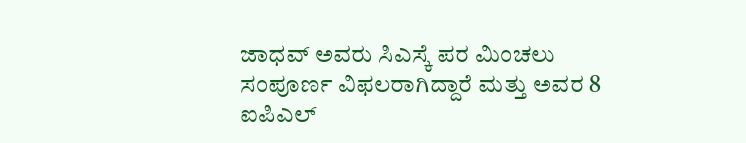ಜಾಧವ್ ಅವರು ಸಿಎಸ್ಕೆ ಪರ ಮಿಂಚಲು ಸಂಪೂರ್ಣ ವಿಫಲರಾಗಿದ್ದಾರೆ ಮತ್ತು ಅವರ 8 ಐಪಿಎಲ್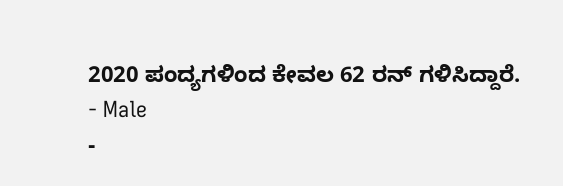2020 ಪಂದ್ಯಗಳಿಂದ ಕೇವಲ 62 ರನ್ ಗಳಿಸಿದ್ದಾರೆ.
- Male
-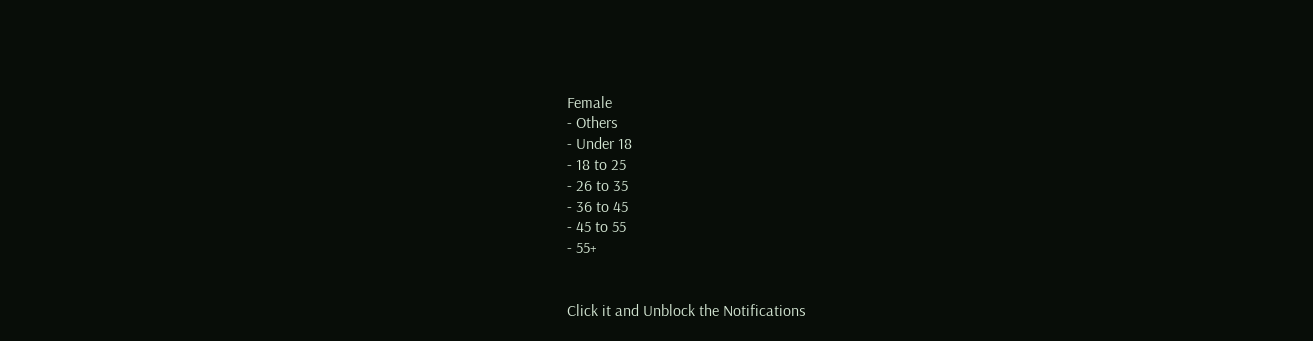Female
- Others
- Under 18
- 18 to 25
- 26 to 35
- 36 to 45
- 45 to 55
- 55+


Click it and Unblock the Notifications